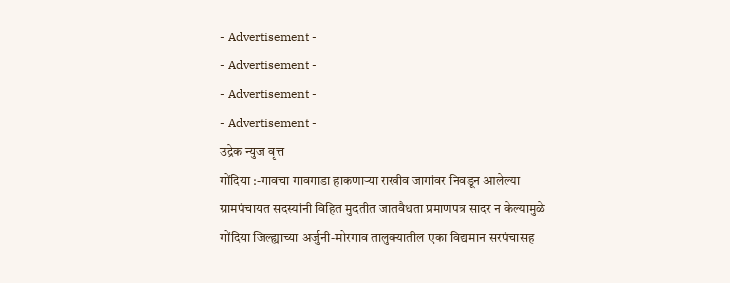- Advertisement -
- Advertisement -
- Advertisement -
- Advertisement -
उद्रेक न्युज वृत्त
गोंदिया :-गावचा गावगाडा हाकणाऱ्या राखीव जागांवर निवडून आलेल्या ग्रामपंचायत सदस्यांनी विहित मुदतीत जातवैधता प्रमाणपत्र सादर न केल्यामुळे गोंदिया जिल्ह्याच्या अर्जुनी-मोरगाव तालुक्यातील एका विद्यमान सरपंचासह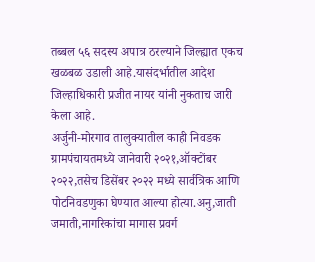तब्बल ५६ सदस्य अपात्र ठरल्याने जिल्ह्यात एकच खळबळ उडाली आहे.यासंदर्भातील आदेश जिल्हाधिकारी प्रजीत नायर यांनी नुकताच जारी केला आहे.
अर्जुनी-मोरगाव तालुक्यातील काही निवडक ग्रामपंचायतमध्ये जानेवारी २०२१,ऑक्टोंबर २०२२,तसेच डिसेंबर २०२२ मध्ये सार्वत्रिक आणि पोटनिवडणुका घेण्यात आल्या होत्या.अनु,जाती जमाती,नागरिकांचा मागास प्रवर्ग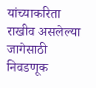यांच्याकरिता राखीव असलेल्या जागेसाठी निवडणूक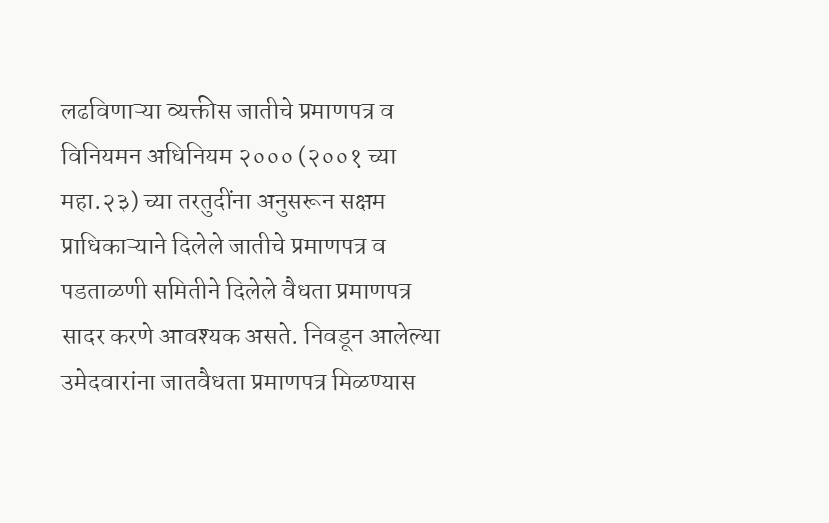लढविणाऱ्या व्यक्तीस जातीचे प्रमाणपत्र व विनियमन अधिनियम २००० (२००१ च्या महा.२३) च्या तरतुदींना अनुसरून सक्षम प्राधिकाऱ्याने दिलेले जातीचे प्रमाणपत्र व पडताळणी समितीने दिलेले वैधता प्रमाणपत्र सादर करणे आवश्यक असते. निवडून आलेल्या उमेदवारांना जातवैधता प्रमाणपत्र मिळण्यास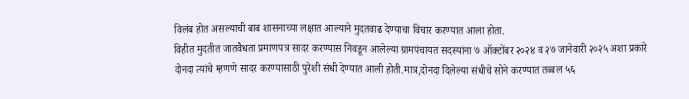विलंब होत असल्याची बाब शासनाच्या लक्षात आल्याने मुदतवाढ देण्याचा विचार करण्यात आला होता.
विहीत मुदतीत जातवैधता प्रमाणपत्र सादर करण्यास निवडून आलेल्या ग्रामपंचायत सदस्यांना ७ ऑक्टोंबर २०२४ व २७ जानेवारी २०२५ अशा प्रकारे दोनदा त्यांचे म्हणणे सादर करण्यासाठी पुरेशी संधी देण्यात आली होती.मात्र,दोनदा दिलेल्या संधीचे सोने करण्यात तब्बल ५६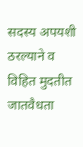सदस्य अपयशी ठरल्याने व विहित मुदतीत जातवैधता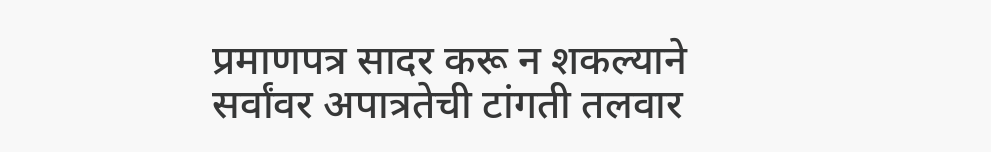प्रमाणपत्र सादर करू न शकल्याने सर्वांवर अपात्रतेची टांगती तलवार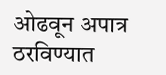ओढवून अपात्र ठरविण्यात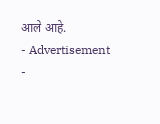आले आहे.
- Advertisement -